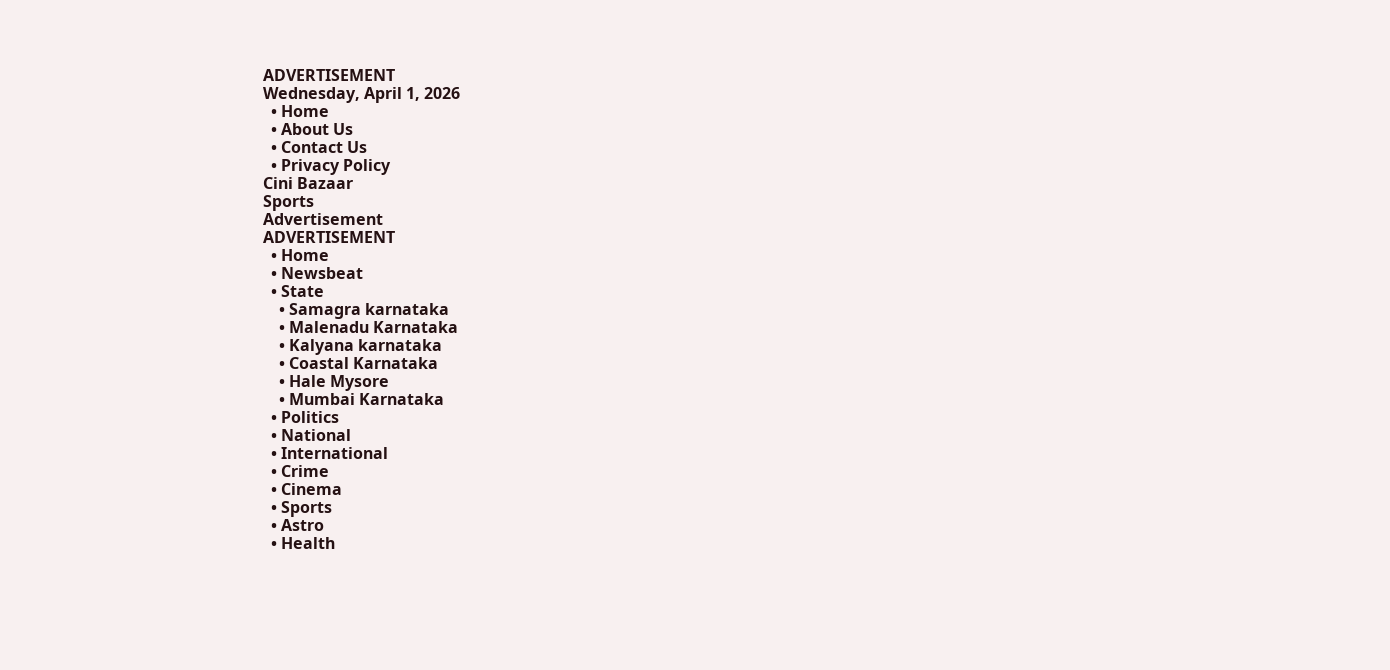ADVERTISEMENT
Wednesday, April 1, 2026
  • Home
  • About Us
  • Contact Us
  • Privacy Policy
Cini Bazaar
Sports
Advertisement
ADVERTISEMENT
  • Home
  • Newsbeat
  • State
    • Samagra karnataka
    • Malenadu Karnataka
    • Kalyana karnataka
    • Coastal Karnataka
    • Hale Mysore
    • Mumbai Karnataka
  • Politics
  • National
  • International
  • Crime
  • Cinema
  • Sports
  • Astro
  • Health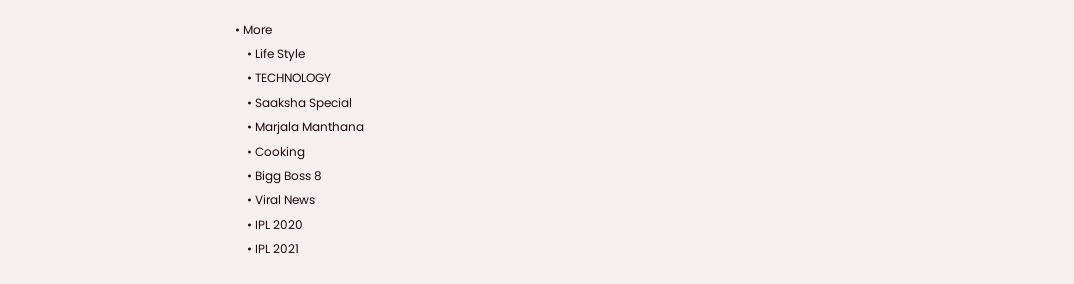• More
    • Life Style
    • TECHNOLOGY
    • Saaksha Special
    • Marjala Manthana
    • Cooking
    • Bigg Boss 8
    • Viral News
    • IPL 2020
    • IPL 2021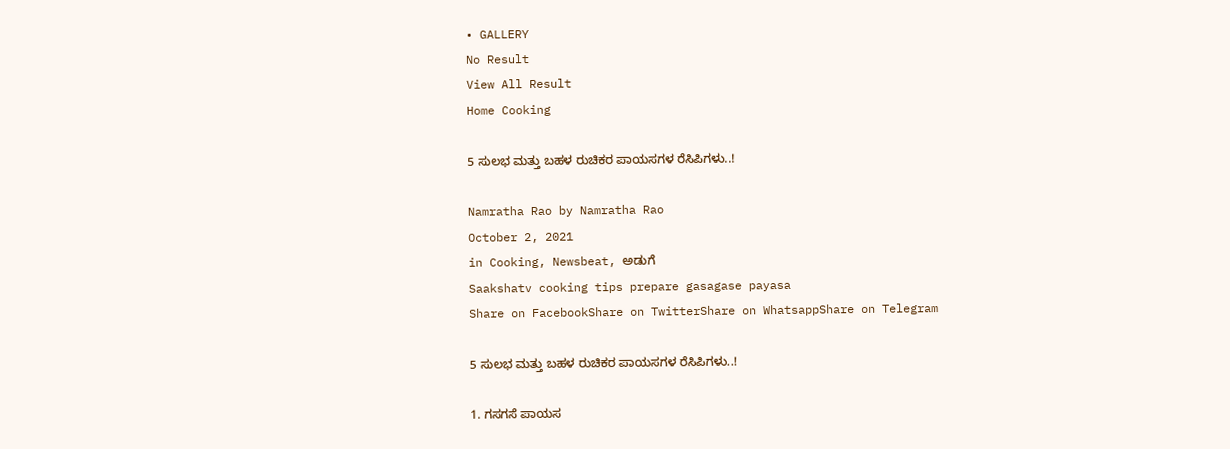• GALLERY
No Result
View All Result
Home Cooking

5 ಸುಲಭ ಮತ್ತು ಬಹಳ ರುಚಿಕರ ಪಾಯಸಗಳ ರೆಸಿಪಿಗಳು..!

Namratha Rao by Namratha Rao
October 2, 2021
in Cooking, Newsbeat, ಅಡುಗೆ
Saakshatv cooking tips prepare gasagase payasa
Share on FacebookShare on TwitterShare on WhatsappShare on Telegram

5 ಸುಲಭ ಮತ್ತು ಬಹಳ ರುಚಿಕರ ಪಾಯಸಗಳ ರೆಸಿಪಿಗಳು..!

1. ಗಸಗಸೆ ಪಾಯಸ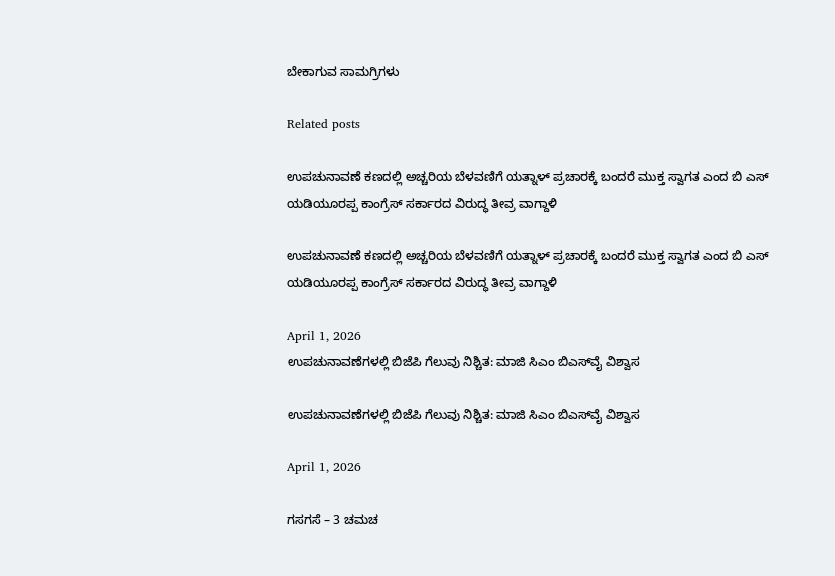ಬೇಕಾಗುವ ಸಾಮಗ್ರಿಗಳು

Related posts

ಉಪಚುನಾವಣೆ ಕಣದಲ್ಲಿ ಅಚ್ಚರಿಯ ಬೆಳವಣಿಗೆ ಯತ್ನಾಳ್ ಪ್ರಚಾರಕ್ಕೆ ಬಂದರೆ ಮುಕ್ತ ಸ್ವಾಗತ ಎಂದ ಬಿ ಎಸ್ ಯಡಿಯೂರಪ್ಪ ಕಾಂಗ್ರೆಸ್ ಸರ್ಕಾರದ ವಿರುದ್ಧ ತೀವ್ರ ವಾಗ್ದಾಳಿ

ಉಪಚುನಾವಣೆ ಕಣದಲ್ಲಿ ಅಚ್ಚರಿಯ ಬೆಳವಣಿಗೆ ಯತ್ನಾಳ್ ಪ್ರಚಾರಕ್ಕೆ ಬಂದರೆ ಮುಕ್ತ ಸ್ವಾಗತ ಎಂದ ಬಿ ಎಸ್ ಯಡಿಯೂರಪ್ಪ ಕಾಂಗ್ರೆಸ್ ಸರ್ಕಾರದ ವಿರುದ್ಧ ತೀವ್ರ ವಾಗ್ದಾಳಿ

April 1, 2026
ಉಪಚುನಾವಣೆಗಳಲ್ಲಿ ಬಿಜೆಪಿ ಗೆಲುವು ನಿಶ್ಚಿತ: ಮಾಜಿ ಸಿಎಂ ಬಿಎಸ್‌ವೈ ವಿಶ್ವಾಸ

ಉಪಚುನಾವಣೆಗಳಲ್ಲಿ ಬಿಜೆಪಿ ಗೆಲುವು ನಿಶ್ಚಿತ: ಮಾಜಿ ಸಿಎಂ ಬಿಎಸ್‌ವೈ ವಿಶ್ವಾಸ

April 1, 2026

ಗಸಗಸೆ – 3 ಚಮಚ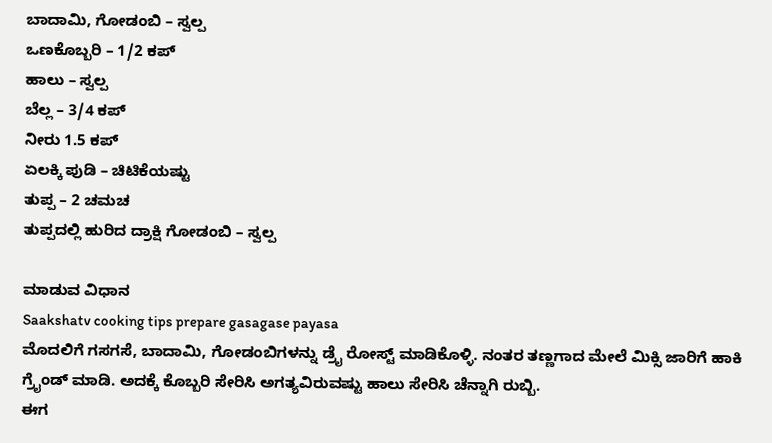ಬಾದಾಮಿ, ಗೋಡಂಬಿ – ಸ್ವಲ್ಪ
ಒಣಕೊಬ್ಬರಿ – 1/2 ಕಪ್
ಹಾಲು – ಸ್ವಲ್ಪ
ಬೆಲ್ಲ – 3/4 ಕಪ್
ನೀರು 1.5 ಕಪ್
ಏಲಕ್ಕಿ ಪುಡಿ – ಚಿಟಿಕೆಯಷ್ಟು
ತುಪ್ಪ – 2 ಚಮಚ
ತುಪ್ಪದಲ್ಲಿ ಹುರಿದ ದ್ರಾಕ್ಷಿ ಗೋಡಂಬಿ – ಸ್ವಲ್ಪ

ಮಾಡುವ ವಿಧಾನ
Saakshatv cooking tips prepare gasagase payasa
ಮೊದಲಿಗೆ ಗಸಗಸೆ, ಬಾದಾಮಿ, ಗೋಡಂಬಿಗಳನ್ನು ಡ್ರೈ ರೋಸ್ಟ್ ಮಾಡಿಕೊಳ್ಳಿ. ನಂತರ ತಣ್ಣಗಾದ ಮೇಲೆ ಮಿಕ್ಸಿ ಜಾರಿಗೆ ಹಾಕಿ ಗ್ರೈಂಡ್ ಮಾಡಿ. ಅದಕ್ಕೆ ಕೊಬ್ಬರಿ ಸೇರಿಸಿ ಅಗತ್ಯವಿರುವಷ್ಟು ಹಾಲು ಸೇರಿಸಿ ಚೆನ್ನಾಗಿ ರುಬ್ಬಿ.
ಈಗ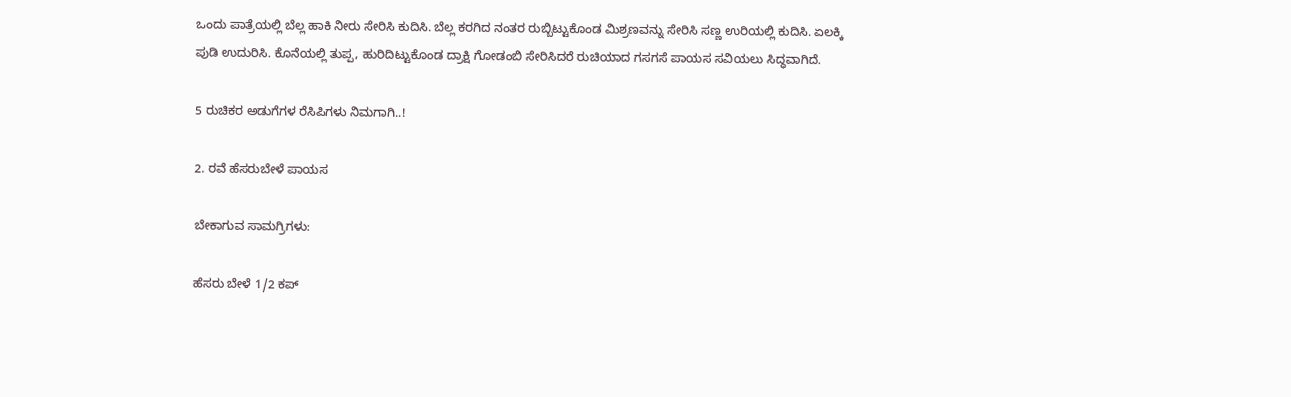ಒಂದು ಪಾತ್ರೆಯಲ್ಲಿ ಬೆಲ್ಲ ಹಾಕಿ ನೀರು ಸೇರಿಸಿ ಕುದಿಸಿ. ಬೆಲ್ಲ ಕರಗಿದ ನಂತರ ರುಬ್ಬಿಟ್ಟುಕೊಂಡ ಮಿಶ್ರಣವನ್ನು ಸೇರಿಸಿ ಸಣ್ಣ ಉರಿಯಲ್ಲಿ ಕುದಿಸಿ. ಏಲಕ್ಕಿ ಪುಡಿ ಉದುರಿಸಿ. ಕೊನೆಯಲ್ಲಿ ತುಪ್ಪ, ಹುರಿದಿಟ್ಟುಕೊಂಡ ದ್ರಾಕ್ಷಿ ಗೋಡಂಬಿ ಸೇರಿಸಿದರೆ ರುಚಿಯಾದ ಗಸಗಸೆ ‌ಪಾಯಸ ಸವಿಯಲು ಸಿದ್ಧವಾಗಿದೆ.

5 ರುಚಿಕರ ಅಡುಗೆಗಳ ರೆಸಿಪಿಗಳು ನಿಮಗಾಗಿ..!

2. ರವೆ ಹೆಸರುಬೇಳೆ ಪಾಯಸ

ಬೇಕಾಗುವ ಸಾಮಗ್ರಿಗಳು:

ಹೆಸರು ಬೇಳೆ 1/2 ಕಪ್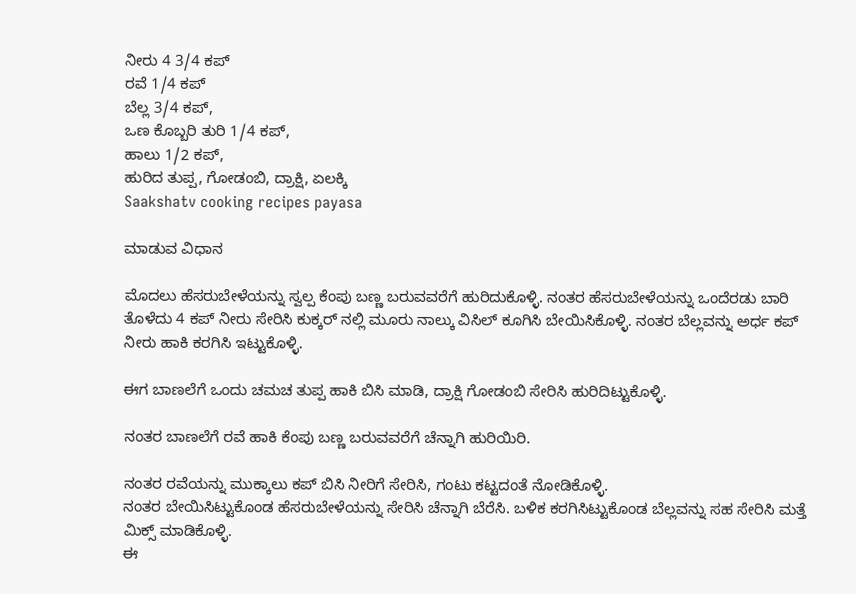ನೀರು 4 3/4 ಕಪ್
ರವೆ 1/4 ಕಪ್
ಬೆಲ್ಲ 3/4 ಕಪ್,
ಒಣ ಕೊಬ್ಬರಿ ತುರಿ 1/4 ಕಪ್,
ಹಾಲು 1/2 ಕಪ್,
ಹುರಿದ ತುಪ್ಪ, ಗೋಡಂಬಿ, ದ್ರಾಕ್ಷಿ, ಏಲಕ್ಕಿ
Saakshatv cooking recipes payasa

ಮಾಡುವ ವಿಧಾನ

ಮೊದಲು ಹೆಸರುಬೇಳೆಯನ್ನು ಸ್ವಲ್ಪ ಕೆಂಪು ಬಣ್ಣ ಬರುವವರೆಗೆ ಹುರಿದುಕೊಳ್ಳಿ. ನಂತರ ಹೆಸರುಬೇಳೆಯನ್ನು ಒಂದೆರಡು ಬಾರಿ ತೊಳೆದು 4 ಕಪ್ ನೀರು ಸೇರಿಸಿ ಕುಕ್ಕರ್ ನಲ್ಲಿ ಮೂರು ನಾಲ್ಕು ವಿಸಿಲ್ ಕೂಗಿಸಿ ಬೇಯಿಸಿಕೊಳ್ಳಿ. ನಂತರ ಬೆಲ್ಲವನ್ನು ಅರ್ಧ ಕಪ್ ನೀರು ಹಾಕಿ ಕರಗಿಸಿ ಇಟ್ಟುಕೊಳ್ಳಿ.

ಈಗ ಬಾಣಲೆಗೆ ಒಂದು ಚಮಚ ತುಪ್ಪ ಹಾಕಿ ಬಿಸಿ ಮಾಡಿ, ದ್ರಾಕ್ಷಿ ಗೋಡಂಬಿ ಸೇರಿಸಿ ಹುರಿದಿಟ್ಟುಕೊಳ್ಳಿ.

ನಂತರ ಬಾಣಲೆಗೆ ರವೆ ಹಾಕಿ ಕೆಂಪು ಬಣ್ಣ ಬರುವವರೆಗೆ ಚೆನ್ನಾಗಿ ಹುರಿಯಿರಿ.

ನಂತರ ರವೆಯನ್ನು ಮುಕ್ಕಾಲು ಕಪ್ ಬಿಸಿ ನೀರಿಗೆ ಸೇರಿಸಿ, ಗಂಟು ಕಟ್ಟದಂತೆ ನೋಡಿಕೊಳ್ಳಿ.
ನಂತರ ಬೇಯಿಸಿಟ್ಟುಕೊಂಡ ಹೆಸರುಬೇಳೆಯನ್ನು ಸೇರಿಸಿ ಚೆನ್ನಾಗಿ ಬೆರೆಸಿ. ಬಳಿಕ ಕರಗಿಸಿಟ್ಟುಕೊಂಡ ಬೆಲ್ಲವನ್ನು ಸಹ ಸೇರಿಸಿ ಮತ್ತೆ ಮಿಕ್ಸ್ ಮಾಡಿಕೊಳ್ಳಿ.
ಈ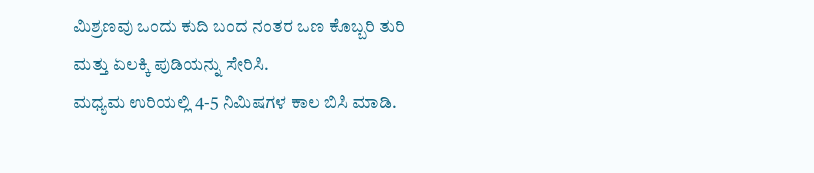ಮಿಶ್ರಣವು ಒಂದು ಕುದಿ ಬಂದ ನಂತರ ಒಣ ಕೊಬ್ಬರಿ ತುರಿ ಮತ್ತು ಏಲಕ್ಕಿ ಪುಡಿಯನ್ನು ಸೇರಿಸಿ.
ಮಧ್ಯಮ ಉರಿಯಲ್ಲಿ 4-5 ನಿಮಿಷಗಳ ಕಾಲ ಬಿಸಿ ಮಾಡಿ.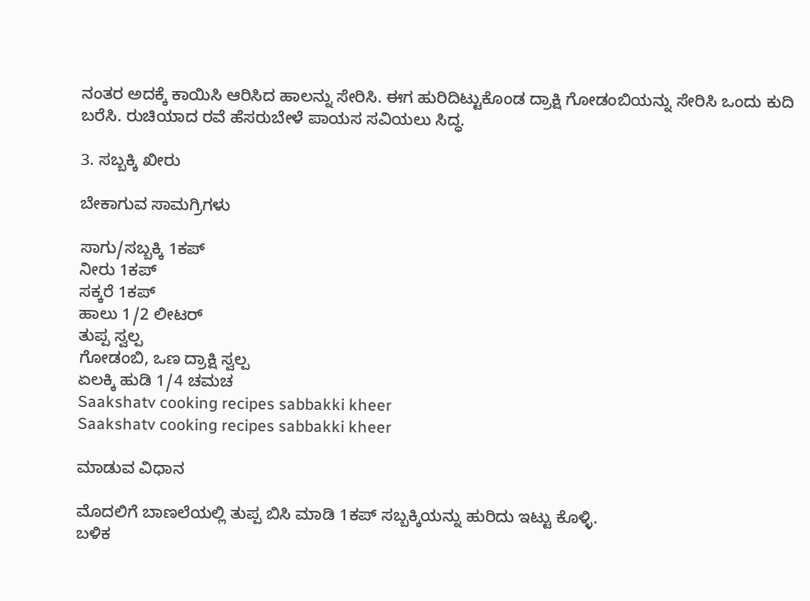ನಂತರ ಅದಕ್ಕೆ ಕಾಯಿಸಿ ಆರಿಸಿದ ಹಾಲನ್ನು ಸೇರಿಸಿ. ಈಗ ಹುರಿದಿಟ್ಟುಕೊಂಡ ದ್ರಾಕ್ಷಿ ಗೋಡಂಬಿಯನ್ನು ಸೇರಿಸಿ ಒಂದು ಕುದಿ ಬರೆಸಿ. ರುಚಿಯಾದ ರವೆ ಹೆಸರುಬೇಳೆ ಪಾಯಸ ಸವಿಯಲು ಸಿದ್ಧ.

3. ಸಬ್ಬಕ್ಕಿ ಖೀರು

ಬೇಕಾಗುವ ಸಾಮಗ್ರಿಗಳು

ಸಾಗು/ಸಬ್ಬಕ್ಕಿ 1ಕಪ್
ನೀರು 1ಕಪ್
ಸಕ್ಕರೆ 1ಕಪ್
ಹಾಲು 1/2 ಲೀಟರ್
ತುಪ್ಪ ಸ್ವಲ್ಪ
ಗೋಡಂಬಿ, ಒಣ ದ್ರಾಕ್ಷಿ ಸ್ವಲ್ಪ
ಏಲಕ್ಕಿ ಹುಡಿ 1/4 ಚಮಚ
Saakshatv cooking recipes sabbakki kheer
Saakshatv cooking recipes sabbakki kheer

ಮಾಡುವ ವಿಧಾನ

ಮೊದಲಿಗೆ ಬಾಣಲೆಯಲ್ಲಿ ತುಪ್ಪ ಬಿಸಿ ಮಾಡಿ 1ಕಪ್ ಸಬ್ಬಕ್ಕಿಯನ್ನು ಹುರಿದು ಇಟ್ಟು ಕೊಳ್ಳಿ.
ಬಳಿಕ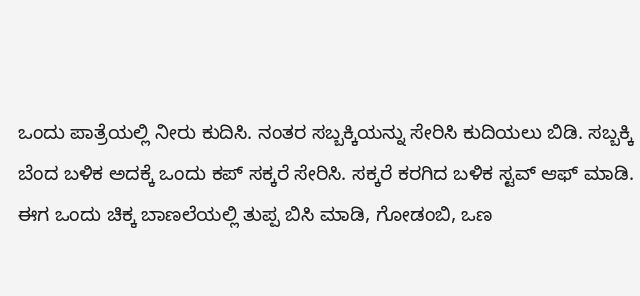ಒಂದು ಪಾತ್ರೆಯಲ್ಲಿ ನೀರು ಕುದಿಸಿ. ನಂತರ ಸಬ್ಬಕ್ಕಿಯನ್ನು ಸೇರಿಸಿ ಕುದಿಯಲು ಬಿಡಿ. ಸಬ್ಬಕ್ಕಿ ಬೆಂದ ಬಳಿಕ ಅದಕ್ಕೆ ಒಂದು ಕಪ್ ಸಕ್ಕರೆ ಸೇರಿಸಿ. ಸಕ್ಕರೆ ಕರಗಿದ ಬಳಿಕ ಸ್ಟವ್ ಆಫ್ ಮಾಡಿ.
ಈಗ ಒಂದು ಚಿಕ್ಕ ಬಾಣಲೆಯಲ್ಲಿ ತುಪ್ಪ ಬಿಸಿ ಮಾಡಿ, ಗೋಡಂಬಿ, ಒಣ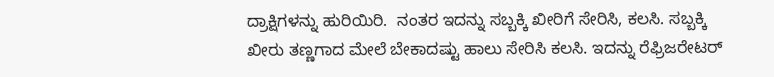ದ್ರಾಕ್ಷಿಗಳನ್ನು ಹುರಿಯಿರಿ.  ನಂತರ ಇದನ್ನು ಸಬ್ಬಕ್ಕಿ ಖೀರಿಗೆ ಸೇರಿಸಿ, ಕಲಸಿ. ಸಬ್ಬಕ್ಕಿ ಖೀರು ತಣ್ಣಗಾದ ಮೇಲೆ ಬೇಕಾದಷ್ಟು ಹಾಲು ಸೇರಿಸಿ ಕಲಸಿ. ಇದನ್ನು ರೆಫ್ರಿಜರೇಟರ್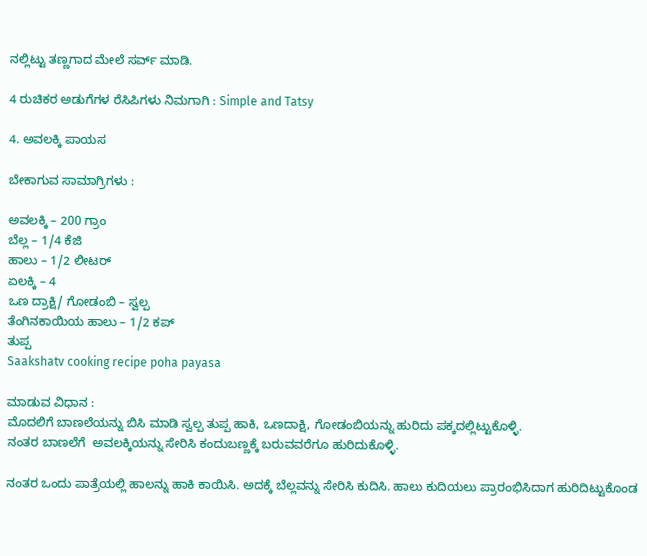ನಲ್ಲಿಟ್ಟು ತಣ್ಣಗಾದ ಮೇಲೆ ಸರ್ವ್ ಮಾಡಿ.

4 ರುಚಿಕರ ಅಡುಗೆಗಳ ರೆಸಿಪಿಗಳು ನಿಮಗಾಗಿ : Simple and Tatsy

4. ಅವಲಕ್ಕಿ ಪಾಯಸ

ಬೇಕಾಗುವ ಸಾಮಾಗ್ರಿಗಳು :

ಅವಲಕ್ಕಿ – 200 ಗ್ರಾಂ
ಬೆಲ್ಲ – 1/4 ಕೆಜಿ
ಹಾಲು – 1/2 ಲೀಟರ್
ಏಲಕ್ಕಿ – 4
ಒಣ ದ್ರಾಕ್ಷಿ/ ಗೋಡಂಬಿ – ಸ್ವಲ್ಪ
ತೆಂಗಿನಕಾಯಿಯ ಹಾಲು – 1/2 ಕಪ್
ತುಪ್ಪ
Saakshatv cooking recipe poha payasa

ಮಾಡುವ ವಿಧಾನ :
ಮೊದಲಿಗೆ ಬಾಣಲೆಯನ್ನು ಬಿಸಿ ಮಾಡಿ ಸ್ವಲ್ಪ ತುಪ್ಪ ಹಾಕಿ, ಒಣದಾಕ್ಷಿ, ಗೋಡಂಬಿಯನ್ನು ಹುರಿದು ಪಕ್ಕದಲ್ಲಿಟ್ಟುಕೊಳ್ಳಿ.
ನಂತರ ಬಾಣಲೆಗೆ ‌ ಅವಲಕ್ಕಿಯನ್ನು ಸೇರಿಸಿ ಕಂದುಬಣ್ಣಕ್ಕೆ ಬರುವವರೆಗೂ ಹುರಿದುಕೊಳ್ಳಿ.

ನಂತರ ಒಂದು ಪಾತ್ರೆಯಲ್ಲಿ ಹಾಲನ್ನು ಹಾಕಿ ಕಾಯಿಸಿ. ಅದಕ್ಕೆ ಬೆಲ್ಲವನ್ನು ಸೇರಿಸಿ ಕುದಿಸಿ. ಹಾಲು ಕುದಿಯಲು ಪ್ರಾರಂಭಿಸಿದಾಗ ಹುರಿದಿಟ್ಟುಕೊಂಡ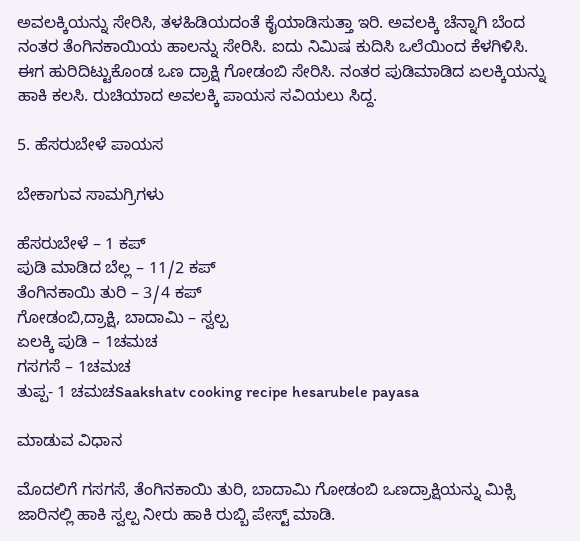ಅವಲಕ್ಕಿಯನ್ನು ಸೇರಿಸಿ, ತಳಹಿಡಿಯದಂತೆ ಕೈಯಾಡಿಸುತ್ತಾ ಇರಿ. ಅವಲಕ್ಕಿ ಚೆನ್ನಾಗಿ ಬೆಂದ ನಂತರ ತೆಂಗಿನಕಾಯಿಯ ಹಾಲನ್ನು ಸೇರಿಸಿ. ಐದು ನಿಮಿಷ ಕುದಿಸಿ ಒಲೆಯಿಂದ ಕೆಳಗಿಳಿಸಿ.
ಈಗ ಹುರಿದಿಟ್ಟುಕೊಂಡ ಒಣ ದ್ರಾಕ್ಷಿ ಗೋಡಂಬಿ ಸೇರಿಸಿ. ನಂತರ ಪುಡಿಮಾಡಿದ ಏಲಕ್ಕಿಯನ್ನು ಹಾಕಿ ಕಲಸಿ. ರುಚಿಯಾದ ಅವಲಕ್ಕಿ ಪಾಯಸ ಸವಿಯಲು ಸಿದ್ದ.

5. ಹೆಸರುಬೇಳೆ ಪಾಯಸ

ಬೇಕಾಗುವ ಸಾಮಗ್ರಿಗಳು

ಹೆಸರುಬೇಳೆ – 1 ಕಪ್
ಪುಡಿ ಮಾಡಿದ ಬೆಲ್ಲ – 11/2 ಕಪ್
ತೆಂಗಿನಕಾಯಿ ತುರಿ – 3/4 ಕಪ್
ಗೋಡಂಬಿ,ದ್ರಾಕ್ಷಿ, ಬಾದಾಮಿ – ಸ್ವಲ್ಪ
ಏಲಕ್ಕಿ ಪುಡಿ – 1ಚಮಚ
ಗಸಗಸೆ – 1ಚಮಚ
ತುಪ್ಪ- 1 ಚಮಚSaakshatv cooking recipe hesarubele payasa

ಮಾಡುವ ವಿಧಾನ

ಮೊದಲಿಗೆ ಗಸಗಸೆ, ತೆಂಗಿನಕಾಯಿ ತುರಿ, ಬಾದಾಮಿ ಗೋಡಂಬಿ ಒಣದ್ರಾಕ್ಷಿಯನ್ನು ಮಿಕ್ಸಿ ಜಾರಿನಲ್ಲಿ ಹಾಕಿ ಸ್ವಲ್ಪ ನೀರು ಹಾಕಿ ರುಬ್ಬಿ ಪೇಸ್ಟ್ ಮಾಡಿ.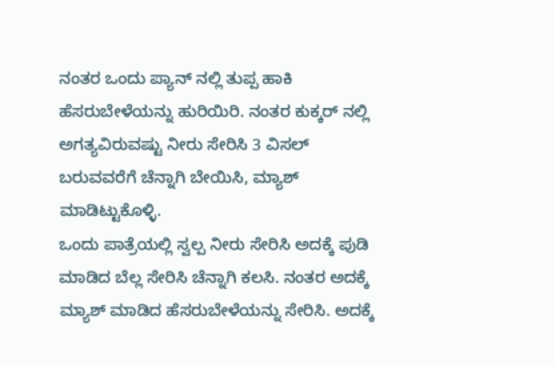ನಂತರ ಒಂದು ಪ್ಯಾನ್ ನಲ್ಲಿ ತುಪ್ಪ ಹಾಕಿ ಹೆಸರುಬೇಳೆಯನ್ನು ಹುರಿಯಿರಿ. ನಂತರ ಕುಕ್ಕರ್ ನಲ್ಲಿ ಅಗತ್ಯವಿರುವಷ್ಟು ನೀರು ‌ಸೇರಿಸಿ 3 ವಿಸಲ್ ಬರುವವರೆಗೆ ಚೆನ್ನಾಗಿ ಬೇಯಿಸಿ, ಮ್ಯಾಶ್ ಮಾಡಿಟ್ಟುಕೊಳ್ಳಿ.
ಒಂದು ಪಾತ್ರೆಯಲ್ಲಿ ಸ್ವಲ್ಪ ನೀರು ಸೇರಿಸಿ ಅದಕ್ಕೆ ಪುಡಿ ಮಾಡಿದ ಬೆಲ್ಲ ಸೇರಿಸಿ ಚೆನ್ನಾಗಿ ಕಲಸಿ. ನಂತರ ಅದಕ್ಕೆ ಮ್ಯಾಶ್ ಮಾಡಿದ ಹೆಸರುಬೇಳೆಯನ್ನು ಸೇರಿಸಿ. ಅದಕ್ಕೆ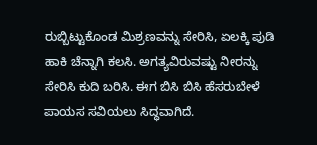ರುಬ್ಬಿಟ್ಟುಕೊಂಡ ಮಿಶ್ರಣವನ್ನು ಸೇರಿಸಿ, ಏಲಕ್ಕಿ ಪುಡಿ ಹಾಕಿ ಚೆನ್ನಾಗಿ ಕಲಸಿ. ಅಗತ್ಯವಿರುವಷ್ಟು ನೀರನ್ನು ಸೇರಿಸಿ ಕುದಿ ಬರಿಸಿ. ಈಗ ಬಿಸಿ ಬಿಸಿ ಹೆಸರುಬೇಳೆ ಪಾಯಸ ಸವಿಯಲು ಸಿದ್ಧವಾಗಿದೆ.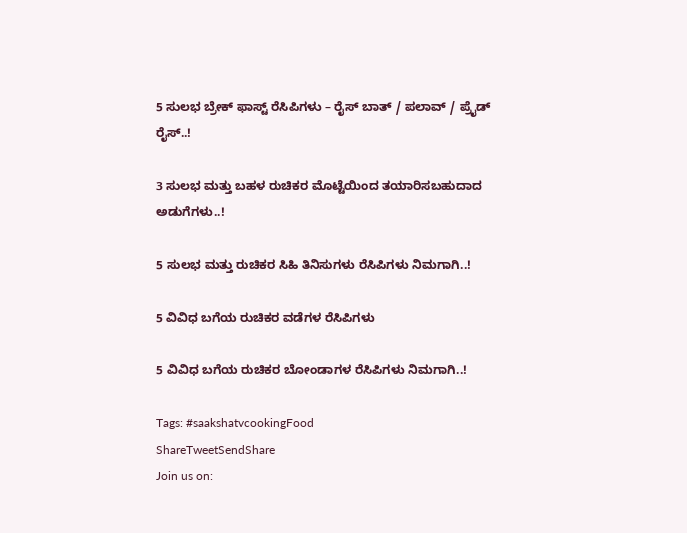5 ಸುಲಭ ಬ್ರೇಕ್ ಫಾಸ್ಟ್ ರೆಸಿಪಿಗಳು – ರೈಸ್ ಬಾತ್ / ಪಲಾವ್ / ಪ್ರೈಡ್ ರೈಸ್..!

3 ಸುಲಭ ಮತ್ತು ಬಹಳ ರುಚಿಕರ ಮೊಟ್ಟೆಯಿಂದ ತಯಾರಿಸಬಹುದಾದ ಅಡುಗೆಗಳು..!

5 ಸುಲಭ ಮತ್ತು ರುಚಿಕರ ಸಿಹಿ ತಿನಿಸುಗಳು ರೆಸಿಪಿಗಳು ನಿಮಗಾಗಿ..!

5 ವಿವಿಧ ಬಗೆಯ ರುಚಿಕರ ವಡೆಗಳ ರೆಸಿಪಿಗಳು

5 ವಿವಿಧ ಬಗೆಯ ರುಚಿಕರ ಬೋಂಡಾಗಳ ರೆಸಿಪಿಗಳು ನಿಮಗಾಗಿ..!

Tags: #saakshatvcookingFood
ShareTweetSendShare
Join us on: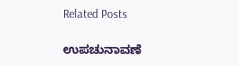Related Posts

ಉಪಚುನಾವಣೆ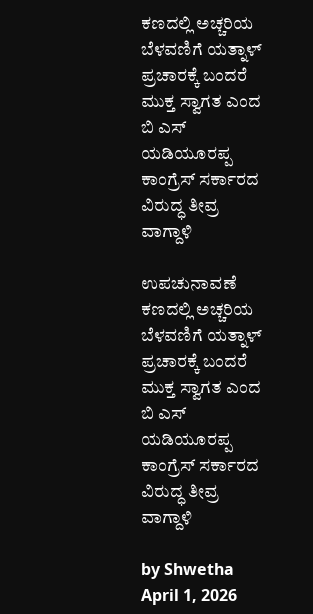ಕಣದಲ್ಲಿ ಅಚ್ಚರಿಯ ಬೆಳವಣಿಗೆ ಯತ್ನಾಳ್ ಪ್ರಚಾರಕ್ಕೆ ಬಂದರೆ ಮುಕ್ತ ಸ್ವಾಗತ ಎಂದ ಬಿ ಎಸ್ ಯಡಿಯೂರಪ್ಪ ಕಾಂಗ್ರೆಸ್ ಸರ್ಕಾರದ ವಿರುದ್ಧ ತೀವ್ರ ವಾಗ್ದಾಳಿ

ಉಪಚುನಾವಣೆ ಕಣದಲ್ಲಿ ಅಚ್ಚರಿಯ ಬೆಳವಣಿಗೆ ಯತ್ನಾಳ್ ಪ್ರಚಾರಕ್ಕೆ ಬಂದರೆ ಮುಕ್ತ ಸ್ವಾಗತ ಎಂದ ಬಿ ಎಸ್ ಯಡಿಯೂರಪ್ಪ ಕಾಂಗ್ರೆಸ್ ಸರ್ಕಾರದ ವಿರುದ್ಧ ತೀವ್ರ ವಾಗ್ದಾಳಿ

by Shwetha
April 1, 2026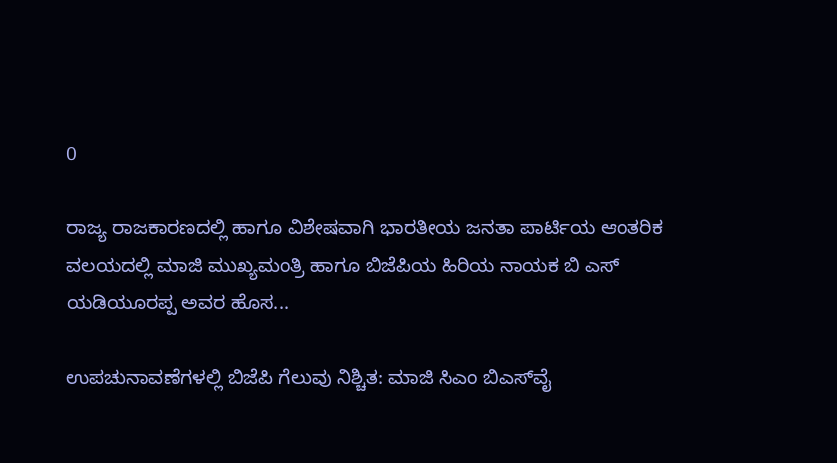0

ರಾಜ್ಯ ರಾಜಕಾರಣದಲ್ಲಿ ಹಾಗೂ ವಿಶೇಷವಾಗಿ ಭಾರತೀಯ ಜನತಾ ಪಾರ್ಟಿಯ ಆಂತರಿಕ ವಲಯದಲ್ಲಿ ಮಾಜಿ ಮುಖ್ಯಮಂತ್ರಿ ಹಾಗೂ ಬಿಜೆಪಿಯ ಹಿರಿಯ ನಾಯಕ ಬಿ ಎಸ್ ಯಡಿಯೂರಪ್ಪ ಅವರ ಹೊಸ...

ಉಪಚುನಾವಣೆಗಳಲ್ಲಿ ಬಿಜೆಪಿ ಗೆಲುವು ನಿಶ್ಚಿತ: ಮಾಜಿ ಸಿಎಂ ಬಿಎಸ್‌ವೈ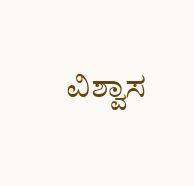ವಿಶ್ವಾಸ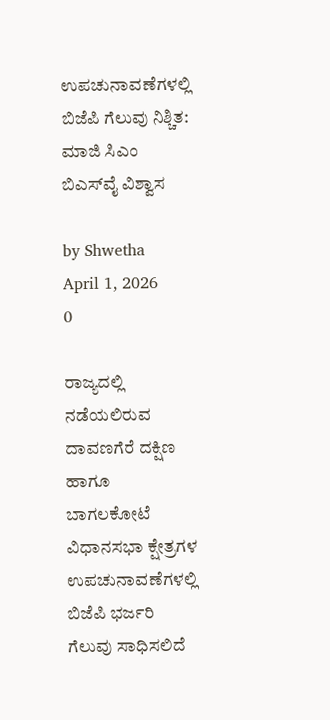ಉಪಚುನಾವಣೆಗಳಲ್ಲಿ ಬಿಜೆಪಿ ಗೆಲುವು ನಿಶ್ಚಿತ: ಮಾಜಿ ಸಿಎಂ ಬಿಎಸ್‌ವೈ ವಿಶ್ವಾಸ

by Shwetha
April 1, 2026
0

ರಾಜ್ಯದಲ್ಲಿ ನಡೆಯಲಿರುವ ದಾವಣಗೆರೆ ದಕ್ಷಿಣ ಹಾಗೂ ಬಾಗಲಕೋಟೆ ವಿಧಾನಸಭಾ ಕ್ಷೇತ್ರಗಳ ಉಪಚುನಾವಣೆಗಳಲ್ಲಿ ಬಿಜೆಪಿ ಭರ್ಜರಿ ಗೆಲುವು ಸಾಧಿಸಲಿದೆ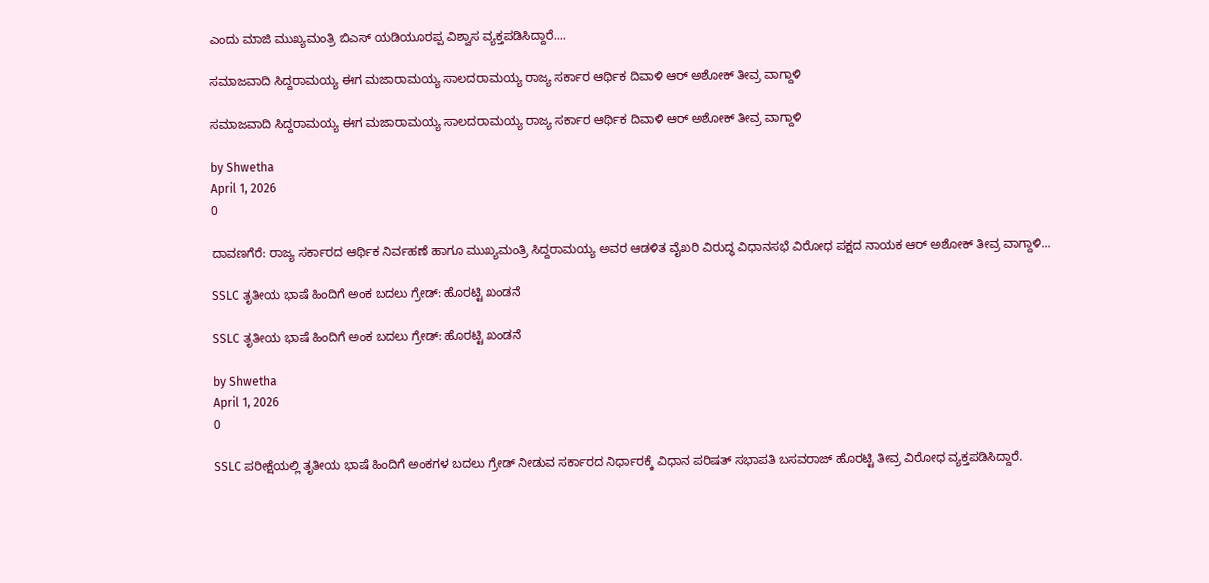ಎಂದು ಮಾಜಿ ಮುಖ್ಯಮಂತ್ರಿ ಬಿಎಸ್‌ ಯಡಿಯೂರಪ್ಪ ವಿಶ್ವಾಸ ವ್ಯಕ್ತಪಡಿಸಿದ್ದಾರೆ....

ಸಮಾಜವಾದಿ ಸಿದ್ದರಾಮಯ್ಯ ಈಗ ಮಜಾರಾಮಯ್ಯ ಸಾಲದರಾಮಯ್ಯ ರಾಜ್ಯ ಸರ್ಕಾರ ಆರ್ಥಿಕ ದಿವಾಳಿ ಆರ್ ಅಶೋಕ್ ತೀವ್ರ ವಾಗ್ದಾಳಿ

ಸಮಾಜವಾದಿ ಸಿದ್ದರಾಮಯ್ಯ ಈಗ ಮಜಾರಾಮಯ್ಯ ಸಾಲದರಾಮಯ್ಯ ರಾಜ್ಯ ಸರ್ಕಾರ ಆರ್ಥಿಕ ದಿವಾಳಿ ಆರ್ ಅಶೋಕ್ ತೀವ್ರ ವಾಗ್ದಾಳಿ

by Shwetha
April 1, 2026
0

ದಾವಣಗೆರೆ: ರಾಜ್ಯ ಸರ್ಕಾರದ ಆರ್ಥಿಕ ನಿರ್ವಹಣೆ ಹಾಗೂ ಮುಖ್ಯಮಂತ್ರಿ ಸಿದ್ದರಾಮಯ್ಯ ಅವರ ಆಡಳಿತ ವೈಖರಿ ವಿರುದ್ಧ ವಿಧಾನಸಭೆ ವಿರೋಧ ಪಕ್ಷದ ನಾಯಕ ಆರ್ ಅಶೋಕ್ ತೀವ್ರ ವಾಗ್ದಾಳಿ...

SSLC ತೃತೀಯ ಭಾಷೆ ಹಿಂದಿಗೆ ಅಂಕ ಬದಲು ಗ್ರೇಡ್: ಹೊರಟ್ಟಿ ಖಂಡನೆ

SSLC ತೃತೀಯ ಭಾಷೆ ಹಿಂದಿಗೆ ಅಂಕ ಬದಲು ಗ್ರೇಡ್: ಹೊರಟ್ಟಿ ಖಂಡನೆ

by Shwetha
April 1, 2026
0

SSLC ಪರೀಕ್ಷೆಯಲ್ಲಿ ತೃತೀಯ ಭಾಷೆ ಹಿಂದಿಗೆ ಅಂಕಗಳ ಬದಲು ಗ್ರೇಡ್ ನೀಡುವ ಸರ್ಕಾರದ ನಿರ್ಧಾರಕ್ಕೆ ವಿಧಾನ ಪರಿಷತ್ ಸಭಾಪತಿ ಬಸವರಾಜ್ ಹೊರಟ್ಟಿ ತೀವ್ರ ವಿರೋಧ ವ್ಯಕ್ತಪಡಿಸಿದ್ದಾರೆ.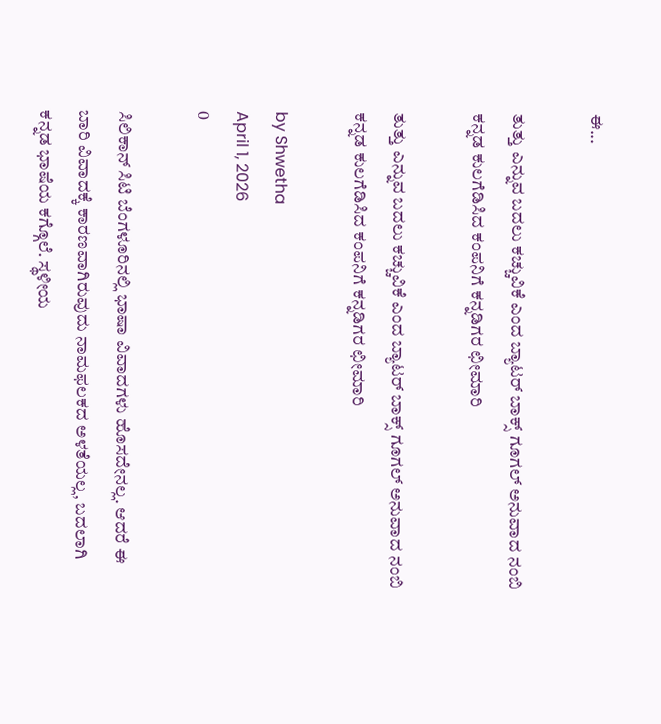ಈ...

ತುತ್ತು ಎನ್ನುವ ಬದಲು ಕಚ್ಚುವಿಕೆ ಎಂದ ಬ್ಯಾಟರ್ ಬಾಕ್ಸ್ ಗೂಗಲ್ ಅನುವಾದ ನಂಬಿ ಕನ್ನಡ ಕುಲಗೆಡಿಸಿದ ಕಂಪನಿಗೆ ಕನ್ನಡಿಗರ ಛೀಮಾರಿ

ತುತ್ತು ಎನ್ನುವ ಬದಲು ಕಚ್ಚುವಿಕೆ ಎಂದ ಬ್ಯಾಟರ್ ಬಾಕ್ಸ್ ಗೂಗಲ್ ಅನುವಾದ ನಂಬಿ ಕನ್ನಡ ಕುಲಗೆಡಿಸಿದ ಕಂಪನಿಗೆ ಕನ್ನಡಿಗರ ಛೀಮಾರಿ

by Shwetha
April 1, 2026
0

ಸಿಲಿಕಾನ್ ಸಿಟಿ ಬೆಂಗಳೂರಿನಲ್ಲಿ ಭಾಷಾ ವಿವಾದಗಳು ಹೊಸದೇನಲ್ಲ. ಆದರೆ ಈ ಬಾರಿ ವಿವಾದಕ್ಕೆ ಕಾರಣವಾಗಿರುವುದು ನಾಮಫಲಕದ ಅಳತೆಯಲ್ಲ, ಬದಲಾಗಿ ಕನ್ನಡ ಭಾಷೆಯ ಕಗ್ಗೊಲೆ. ಸ್ಥಳೀಯ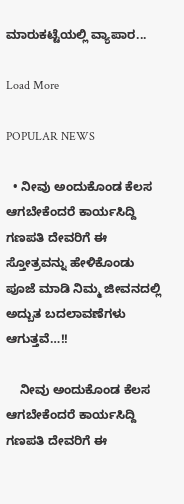ಮಾರುಕಟ್ಟೆಯಲ್ಲಿ ವ್ಯಾಪಾರ...

Load More

POPULAR NEWS

  • ನೀವು ಅಂದುಕೊಂಡ ಕೆಲಸ ಆಗಬೇಕೆಂದರೆ ಕಾರ್ಯಸಿದ್ದಿ ಗಣಪತಿ ದೇವರಿಗೆ ಈ ಸ್ತೋತ್ರವನ್ನು ಹೇಳಿಕೊಂಡು ಪೂಜೆ ಮಾಡಿ ನಿಮ್ಮ ಜೀವನದಲ್ಲಿ ಅದ್ಬುತ ಬದಲಾವಣೆಗಳು ಆಗುತ್ತವೆ…!!

    ನೀವು ಅಂದುಕೊಂಡ ಕೆಲಸ ಆಗಬೇಕೆಂದರೆ ಕಾರ್ಯಸಿದ್ದಿ ಗಣಪತಿ ದೇವರಿಗೆ ಈ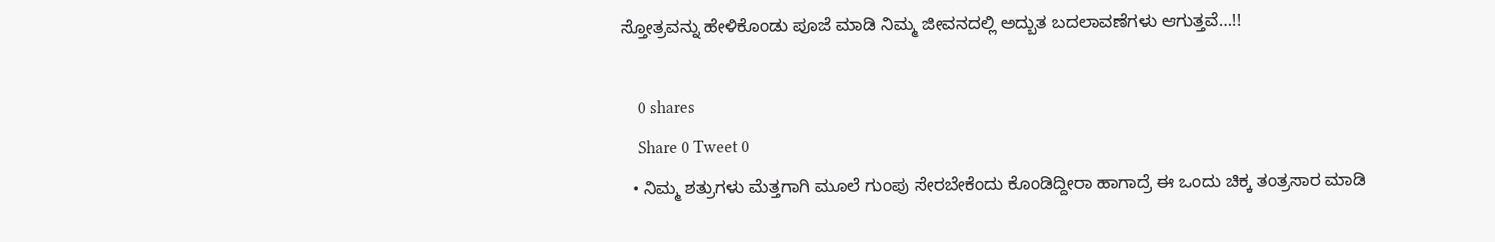ಸ್ತೋತ್ರವನ್ನು ಹೇಳಿಕೊಂಡು ಪೂಜೆ ಮಾಡಿ ನಿಮ್ಮ ಜೀವನದಲ್ಲಿ ಅದ್ಬುತ ಬದಲಾವಣೆಗಳು ಆಗುತ್ತವೆ…!!

    0 shares
    Share 0 Tweet 0
  • ನಿಮ್ಮ ಶತ್ರುಗಳು ಮೆತ್ತಗಾಗಿ ಮೂಲೆ ಗುಂಪು ಸೇರಬೇಕೆಂದು ಕೊಂಡಿದ್ದೀರಾ ಹಾಗಾದ್ರೆ ಈ ಒಂದು ಚಿಕ್ಕ ತಂತ್ರಸಾರ ಮಾಡಿ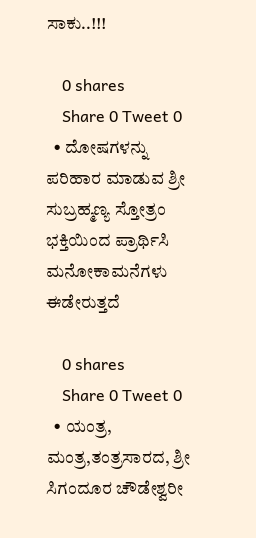ಸಾಕು..!!!

    0 shares
    Share 0 Tweet 0
  • ದೋಷಗಳನ್ನು ಪರಿಹಾರ ಮಾಡುವ ಶ್ರೀ ಸುಬ್ರಹ್ಮಣ್ಯ ಸ್ತೋತ್ರಂ ಭಕ್ತಿಯಿಂದ ಪ್ರಾರ್ಥಿಸಿ ಮನೋಕಾಮನೆಗಳು ಈಡೇರುತ್ತದೆ

    0 shares
    Share 0 Tweet 0
  • ಯಂತ್ರ, ಮಂತ್ರ,ತಂತ್ರಸಾರದ, ಶ್ರೀ ಸಿಗಂದೂರ ಚೌಡೇಶ್ವರೀ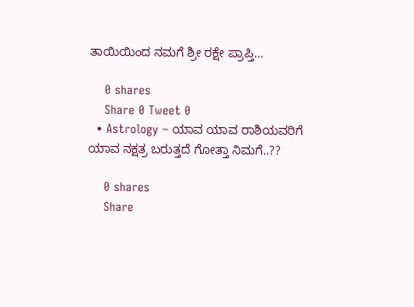ತಾಯಿಯಿಂದ ನಮಗೆ ಶ್ರೀ ರಕ್ಷೇ ಪ್ರಾಪ್ತಿ…

    0 shares
    Share 0 Tweet 0
  • Astrology – ಯಾವ ಯಾವ ರಾಶಿಯವರಿಗೆ ಯಾವ ನಕ್ಷತ್ರ ಬರುತ್ತದೆ ಗೋತ್ತಾ ನಿಮಗೆ..??

    0 shares
    Share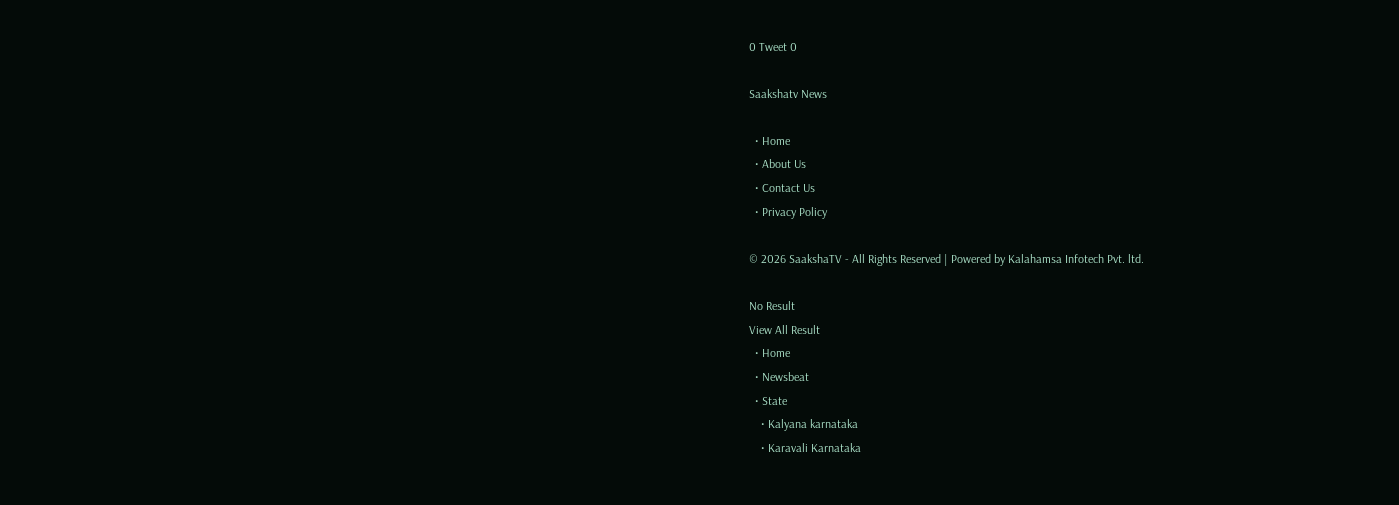0 Tweet 0

Saakshatv News

  • Home
  • About Us
  • Contact Us
  • Privacy Policy

© 2026 SaakshaTV - All Rights Reserved | Powered by Kalahamsa Infotech Pvt. ltd.

No Result
View All Result
  • Home
  • Newsbeat
  • State
    • Kalyana karnataka
    • Karavali Karnataka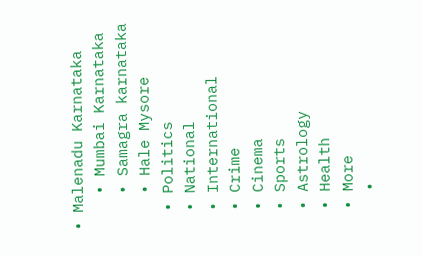• Malenadu Karnataka
    • Mumbai Karnataka
    • Samagra karnataka
    • Hale Mysore
  • Politics
  • National
  • International
  • Crime
  • Cinema
  • Sports
  • Astrology
  • Health
  • More
    •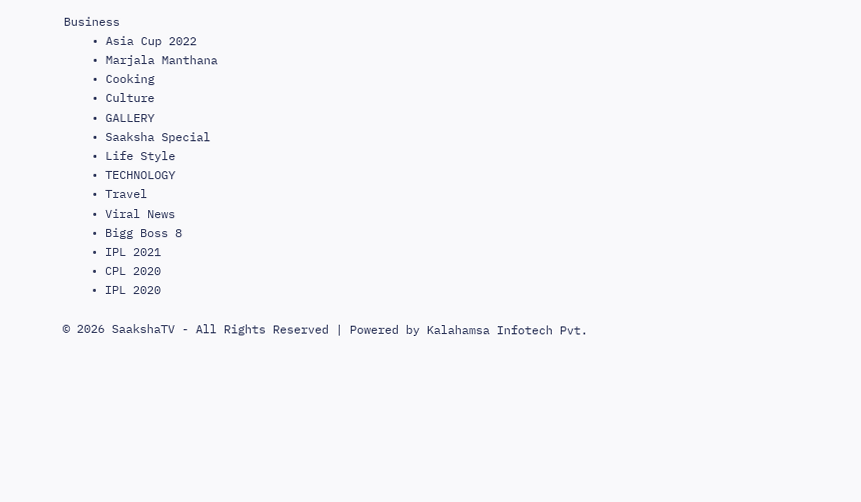Business
    • Asia Cup 2022
    • Marjala Manthana
    • Cooking
    • Culture
    • GALLERY
    • Saaksha Special
    • Life Style
    • TECHNOLOGY
    • Travel
    • Viral News
    • Bigg Boss 8
    • IPL 2021
    • CPL 2020
    • IPL 2020

© 2026 SaakshaTV - All Rights Reserved | Powered by Kalahamsa Infotech Pvt.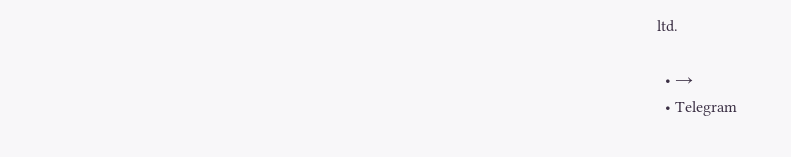ltd.

  • →
  • Telegram